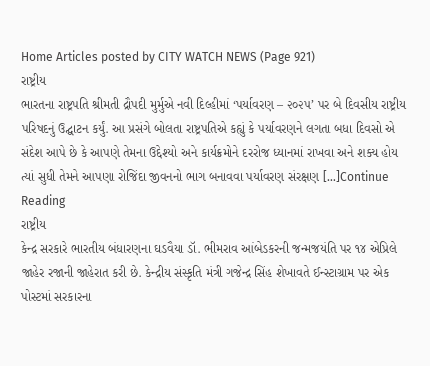Home Articles posted by CITY WATCH NEWS (Page 921)
રાષ્ટ્રીય
ભારતના રાષ્ટ્રપતિ શ્રીમતી દ્રૌપદી મુર્મુએ નવી દિલ્હીમાં ‘પર્યાવરણ – ૨૦૨૫’ પર બે દિવસીય રાષ્ટ્રીય પરિષદનું ઉદ્ઘાટન કર્યું. આ પ્રસંગે બોલતા રાષ્ટ્રપતિએ કહ્યું કે પર્યાવરણને લગતા બધા દિવસો એ સંદેશ આપે છે કે આપણે તેમના ઉદ્દેશ્યો અને કાર્યક્રમોને દરરોજ ધ્યાનમાં રાખવા અને શક્ય હોય ત્યાં સુધી તેમને આપણા રોજિંદા જીવનનો ભાગ બનાવવા પર્યાવરણ સંરક્ષણ […]Continue Reading
રાષ્ટ્રીય
કેન્દ્ર સરકારે ભારતીય બંધારણના ઘડવૈયા ડૉ. ભીમરાવ આંબેડકરની જન્મજયંતિ પર ૧૪ એપ્રિલે જાહેર રજાની જાહેરાત કરી છે. કેન્દ્રીય સંસ્કૃતિ મંત્રી ગજેન્દ્ર સિંહ શેખાવતે ઈન્સ્ટાગ્રામ પર એક પોસ્ટમાં સરકારના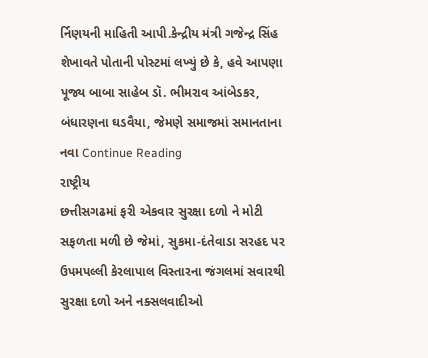ર્નિણયની માહિતી આપી.કેન્દ્રીય મંત્રી ગજેન્દ્ર સિંહ શેખાવતે પોતાની પોસ્ટમાં લખ્યું છે કે, હવે આપણા પૂજ્ય બાબા સાહેબ ડૉ. ભીમરાવ આંબેડકર, બંધારણના ઘડવૈયા, જેમણે સમાજમાં સમાનતાના નવા Continue Reading
રાષ્ટ્રીય
છત્તીસગઢમાં ફરી એકવાર સુરક્ષા દળો ને મોટી સફળતા મળી છે જેમાં, સુકમા-દંતેવાડા સરહદ પર ઉપમપલ્લી કેરલાપાલ વિસ્તારના જંગલમાં સવારથી સુરક્ષા દળો અને નક્સલવાદીઓ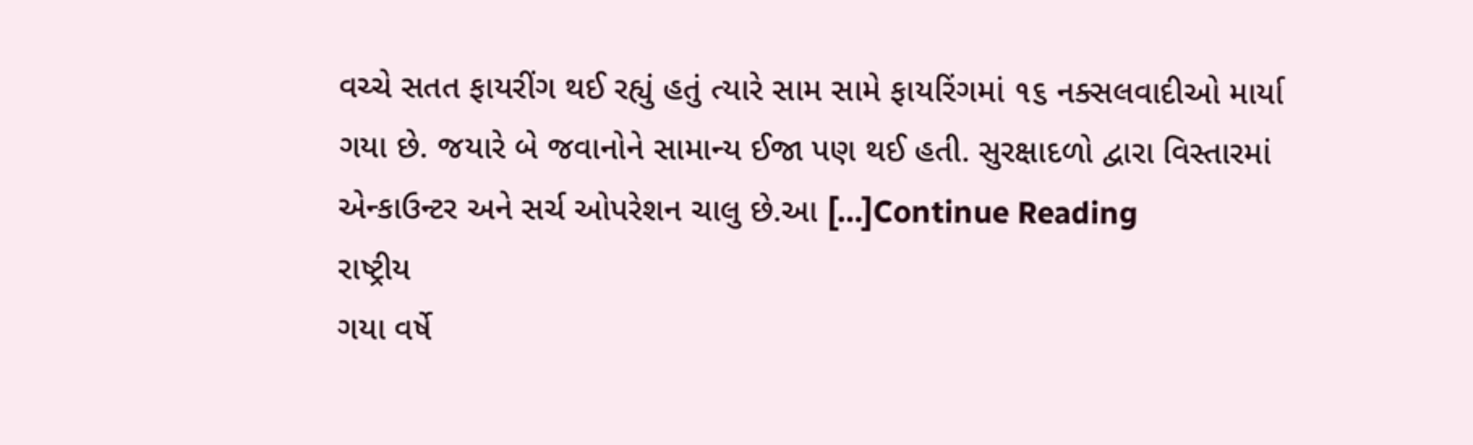વચ્ચે સતત ફાયરીંગ થઈ રહ્યું હતું ત્યારે સામ સામે ફાયરિંગમાં ૧૬ નક્સલવાદીઓ માર્યા ગયા છે. જયારે બે જવાનોને સામાન્ય ઈજા પણ થઈ હતી. સુરક્ષાદળો દ્વારા વિસ્તારમાં એન્કાઉન્ટર અને સર્ચ ઓપરેશન ચાલુ છે.આ […]Continue Reading
રાષ્ટ્રીય
ગયા વર્ષે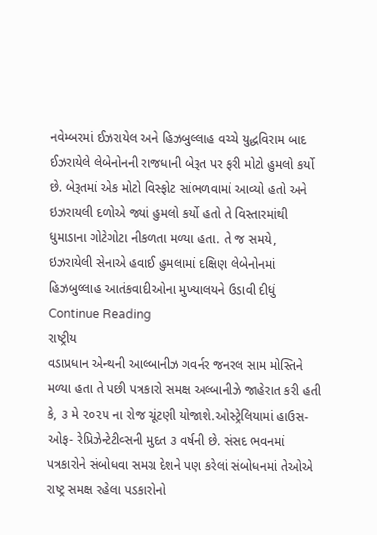નવેમ્બરમાં ઈઝરાયેલ અને હિઝબુલ્લાહ વચ્ચે યુદ્ધવિરામ બાદ ઈઝરાયેલે લેબેનોનની રાજધાની બેરૂત પર ફરી મોટો હુમલો કર્યો છે. બેરૂતમાં એક મોટો વિસ્ફોટ સાંભળવામાં આવ્યો હતો અને ઇઝરાયલી દળોએ જ્યાં હુમલો કર્યો હતો તે વિસ્તારમાંથી ધુમાડાના ગોટેગોટા નીકળતા મળ્યા હતા. તે જ સમયે, ઇઝરાયેલી સેનાએ હવાઈ હુમલામાં દક્ષિણ લેબેનોનમાં હિઝબુલ્લાહ આતંકવાદીઓના મુખ્યાલયને ઉડાવી દીધું Continue Reading
રાષ્ટ્રીય
વડાપ્રધાન એન્થની આલ્બાનીઝ ગવર્નર જનરલ સામ મોસ્તિને મળ્યા હતા તે પછી પત્રકારો સમક્ષ અલ્બાનીઝે જાહેરાત કરી હતી કે, ૩ મે ૨૦૨૫ ના રોજ ચૂંટણી યોજાશે.ઓસ્ટ્રેલિયામાં હાઉસ-ઓફ- રેપ્રિઝેન્ટેટીવ્સની મુદત ૩ વર્ષની છે. સંસદ ભવનમાં પત્રકારોને સંબોધવા સમગ્ર દેશને પણ કરેલાં સંબોધનમાં તેઓએ રાષ્ટ્ર સમક્ષ રહેલા પડકારોનો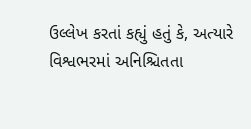ઉલ્લેખ કરતાં કહ્યું હતું કે, અત્યારે વિશ્વભરમાં અનિશ્ચિતતા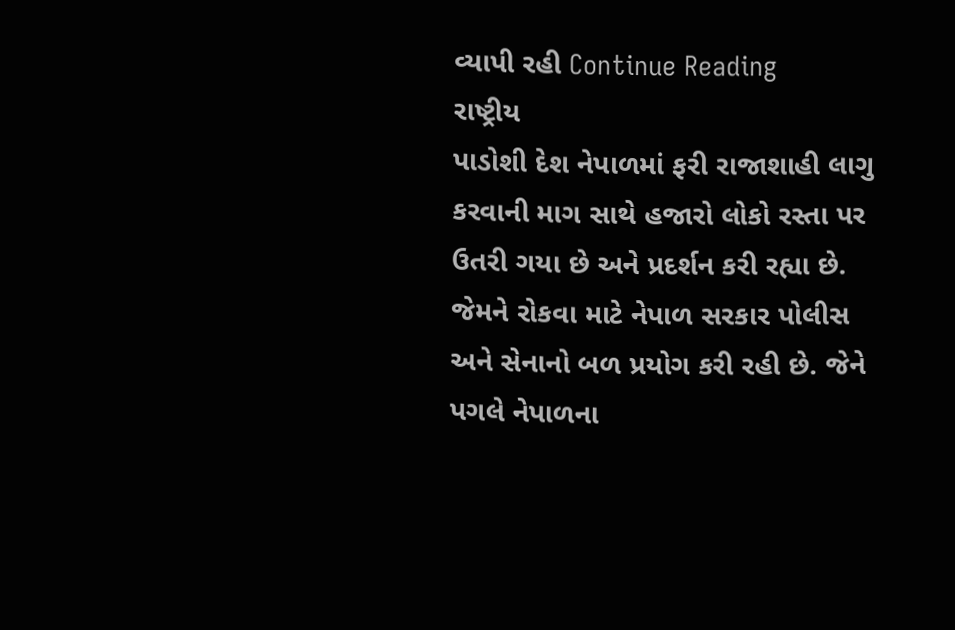વ્યાપી રહી Continue Reading
રાષ્ટ્રીય
પાડોશી દેશ નેપાળમાં ફરી રાજાશાહી લાગુ કરવાની માગ સાથે હજારો લોકો રસ્તા પર ઉતરી ગયા છે અને પ્રદર્શન કરી રહ્યા છે. જેમને રોકવા માટે નેપાળ સરકાર પોલીસ અને સેનાનો બળ પ્રયોગ કરી રહી છે. જેને પગલે નેપાળના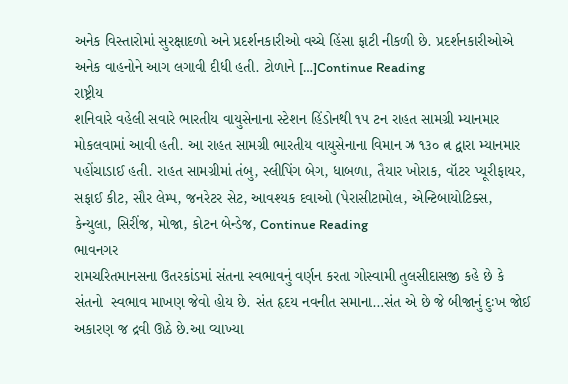અનેક વિસ્તારોમાં સુરક્ષાદળો અને પ્રદર્શનકારીઓ વચ્ચે હિંસા ફાટી નીકળી છે. પ્રદર્શનકારીઓએ અનેક વાહનોને આગ લગાવી દીધી હતી. ટોળાને […]Continue Reading
રાષ્ટ્રીય
શનિવારે વહેલી સવારે ભારતીય વાયુસેનાના સ્ટેશન હિંડોનથી ૧૫ ટન રાહત સામગ્રી મ્યાનમાર મોકલવામાં આવી હતી. આ રાહત સામગ્રી ભારતીય વાયુસેનાના વિમાન ઝ્ર ૧૩૦ ત્ન દ્વારા મ્યાનમાર પહોંચાડાઈ હતી. રાહત સામગ્રીમાં તંબુ, સ્લીપિંગ બેગ, ધાબળા, તૈયાર ખોરાક, વૉટર પ્યૂરીફાયર, સફાઈ કીટ, સૌર લેમ્પ, જનરેટર સેટ, આવશ્યક દવાઓ (પેરાસીટામોલ, એન્ટિબાયોટિક્સ, કેન્યુલા, સિરીંજ, મોજા, કોટન બેન્ડેજ, Continue Reading
ભાવનગર
રામચરિતમાનસના ઉતરકાંડમાં સંતના સ્વભાવનું વર્ણન કરતા ગોસ્વામી તુલસીદાસજી કહે છે કે સંતનો  સ્વભાવ માખણ જેવો હોય છે. સંત હૃદય નવનીત સમાના…સંત એ છે જે બીજાનું દુઃખ જોઈ અકારણ જ દ્રવી ઊઠે છે.આ વ્યાખ્યા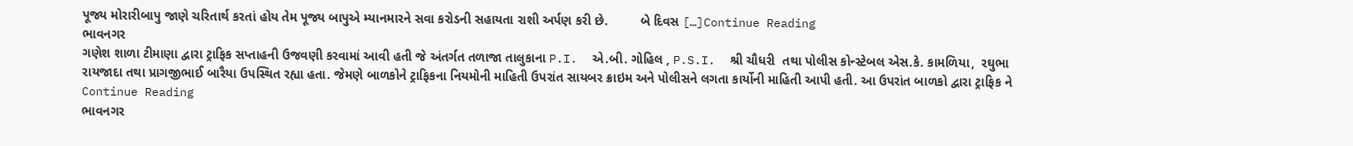પૂજ્ય મોરારીબાપુ જાણે ચરિતાર્થ કરતાં હોય તેમ પૂજ્ય બાપુએ મ્યાનમારને સવા કરોડની સહાયતા રાશી અર્પણ કરી છે.         બે દિવસ […]Continue Reading
ભાવનગર
ગણેશ શાળા ટીમાણા દ્વારા ટ્રાફિક સપ્તાહની ઉજવણી કરવામાં આવી હતી જે અંતર્ગત તળાજા તાલુકાના P.I.  એ.બી. ગોહિલ , P.S.I.  શ્રી ચૌધરી  તથા પોલીસ કોન્સ્ટેબલ એસ.કે. કામળિયા,  રઘુભા રાયજાદા તથા પ્રાગજીભાઈ બારૈયા ઉપસ્થિત રહ્યા હતા. જેમણે બાળકોને ટ્રાફિકના નિયમોની માહિતી ઉપરાંત સાયબર ક્રાઇમ અને પોલીસને લગતા કાર્યોની માહિતી આપી હતી. આ ઉપરાંત બાળકો દ્વારા ટ્રાફિક ને Continue Reading
ભાવનગર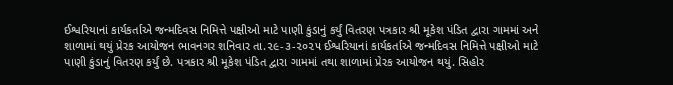ઈશ્વરિયાનાં કાર્યકર્તાએ જન્મદિવસ નિમિત્તે પક્ષીઓ માટે પાણી કુંડાનું કર્યું વિતરણ પત્રકાર શ્રી મૂકેશ પંડિત દ્વારા ગામમાં અને શાળામાં થયું પ્રેરક આયોજન ભાવનગર શનિવાર તા.૨૯-૩-૨૦૨૫ ઈશ્વરિયાનાં કાર્યકર્તાએ જન્મદિવસ નિમિત્તે પક્ષીઓ માટે પાણી કુંડાનું વિતરણ કર્યું છે. પત્રકાર શ્રી મૂકેશ પંડિત દ્વારા ગામમાં તથા શાળામાં પ્રેરક આયોજન થયું. સિહોર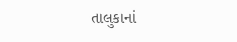તાલુકાનાં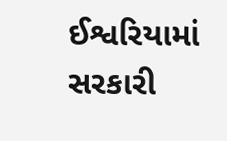ઈશ્વરિયામાં સરકારી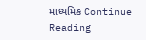માધ્યમિક Continue Reading